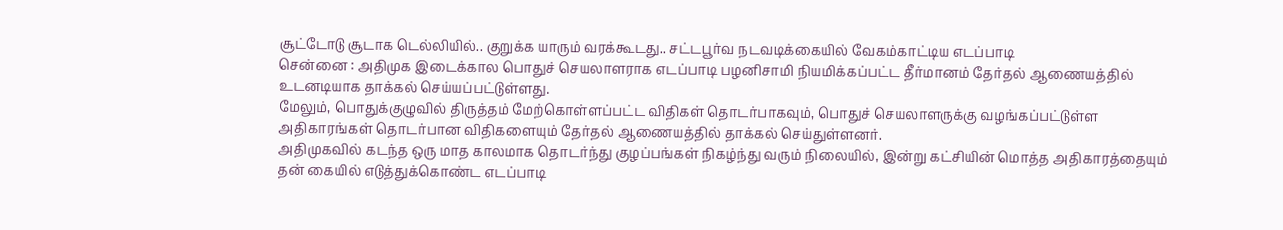சூட்டோடு சூடாக டெல்லியில்.. குறுக்க யாரும் வரக்கூடது.. சட்டபூர்வ நடவடிக்கையில் வேகம்காட்டிய எடப்பாடி
சென்னை : அதிமுக இடைக்கால பொதுச் செயலாளராக எடப்பாடி பழனிசாமி நியமிக்கப்பட்ட தீர்மானம் தேர்தல் ஆணையத்தில் உடனடியாக தாக்கல் செய்யப்பட்டுள்ளது.
மேலும், பொதுக்குழுவில் திருத்தம் மேற்கொள்ளப்பட்ட விதிகள் தொடர்பாகவும், பொதுச் செயலாளருக்கு வழங்கப்பட்டுள்ள அதிகாரங்கள் தொடர்பான விதிகளையும் தேர்தல் ஆணையத்தில் தாக்கல் செய்துள்ளனர்.
அதிமுகவில் கடந்த ஒரு மாத காலமாக தொடர்ந்து குழப்பங்கள் நிகழ்ந்து வரும் நிலையில், இன்று கட்சியின் மொத்த அதிகாரத்தையும் தன் கையில் எடுத்துக்கொண்ட எடப்பாடி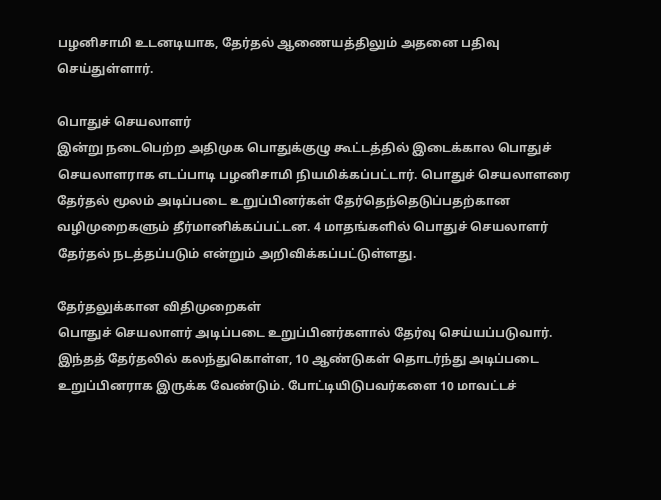பழனிசாமி உடனடியாக, தேர்தல் ஆணையத்திலும் அதனை பதிவு செய்துள்ளார்.

பொதுச் செயலாளர்
இன்று நடைபெற்ற அதிமுக பொதுக்குழு கூட்டத்தில் இடைக்கால பொதுச் செயலாளராக எடப்பாடி பழனிசாமி நியமிக்கப்பட்டார். பொதுச் செயலாளரை தேர்தல் மூலம் அடிப்படை உறுப்பினர்கள் தேர்தெந்தெடுப்பதற்கான வழிமுறைகளும் தீர்மானிக்கப்பட்டன. 4 மாதங்களில் பொதுச் செயலாளர் தேர்தல் நடத்தப்படும் என்றும் அறிவிக்கப்பட்டுள்ளது.

தேர்தலுக்கான விதிமுறைகள்
பொதுச் செயலாளர் அடிப்படை உறுப்பினர்களால் தேர்வு செய்யப்படுவார். இந்தத் தேர்தலில் கலந்துகொள்ள, 10 ஆண்டுகள் தொடர்ந்து அடிப்படை உறுப்பினராக இருக்க வேண்டும். போட்டியிடுபவர்களை 10 மாவட்டச்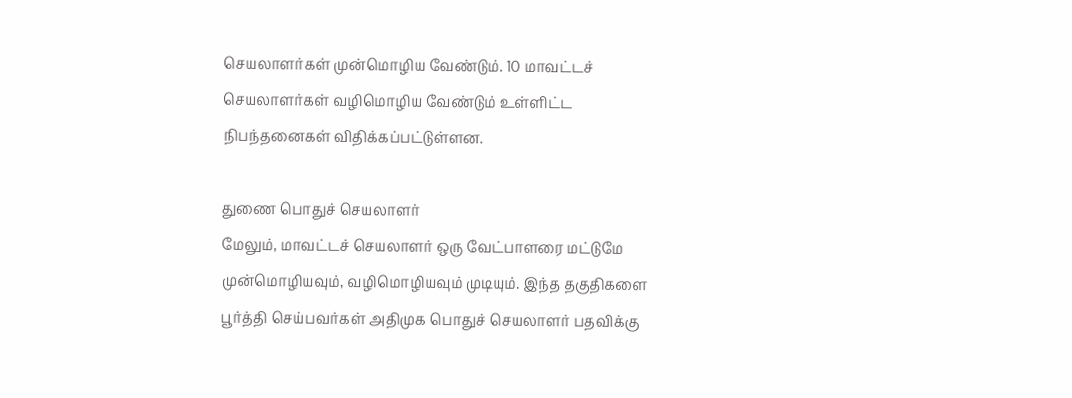செயலாளர்கள் முன்மொழிய வேண்டும். 10 மாவட்டச் செயலாளர்கள் வழிமொழிய வேண்டும் உள்ளிட்ட நிபந்தனைகள் விதிக்கப்பட்டுள்ளன.

துணை பொதுச் செயலாளர்
மேலும், மாவட்டச் செயலாளர் ஒரு வேட்பாளரை மட்டுமே முன்மொழியவும், வழிமொழியவும் முடியும். இந்த தகுதிகளை பூர்த்தி செய்பவர்கள் அதிமுக பொதுச் செயலாளர் பதவிக்கு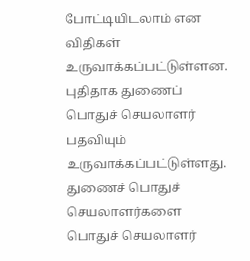போட்டியிடலாம் என விதிகள் உருவாக்கப்பட்டுள்ளன. புதிதாக துணைப் பொதுச் செயலாளர் பதவியும் உருவாக்கப்பட்டுள்ளது. துணைச் பொதுச் செயலாளர்களை பொதுச் செயலாளர்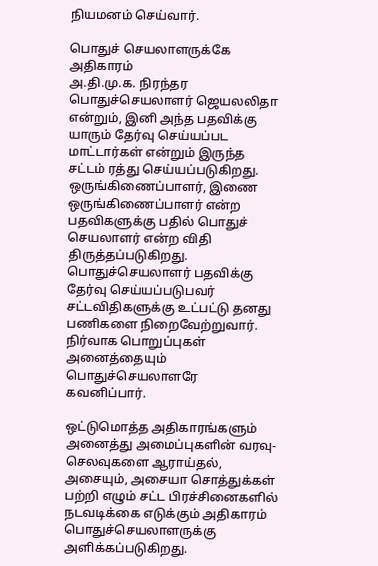நியமனம் செய்வார்.

பொதுச் செயலாளருக்கே அதிகாரம்
அ.தி.மு.க. நிரந்தர பொதுச்செயலாளர் ஜெயலலிதா என்றும், இனி அந்த பதவிக்கு யாரும் தேர்வு செய்யப்பட மாட்டார்கள் என்றும் இருந்த சட்டம் ரத்து செய்யப்படுகிறது. ஒருங்கிணைப்பாளர், இணை ஒருங்கிணைப்பாளர் என்ற பதவிகளுக்கு பதில் பொதுச் செயலாளர் என்ற விதி திருத்தப்படுகிறது. பொதுச்செயலாளர் பதவிக்கு தேர்வு செய்யப்படுபவர் சட்டவிதிகளுக்கு உட்பட்டு தனது பணிகளை நிறைவேற்றுவார். நிர்வாக பொறுப்புகள் அனைத்தையும் பொதுச்செயலாளரே கவனிப்பார்.

ஒட்டுமொத்த அதிகாரங்களும்
அனைத்து அமைப்புகளின் வரவு- செலவுகளை ஆராய்தல், அசையும், அசையா சொத்துக்கள் பற்றி எழும் சட்ட பிரச்சினைகளில் நடவடிக்கை எடுக்கும் அதிகாரம் பொதுச்செயலாளருக்கு அளிக்கப்படுகிறது.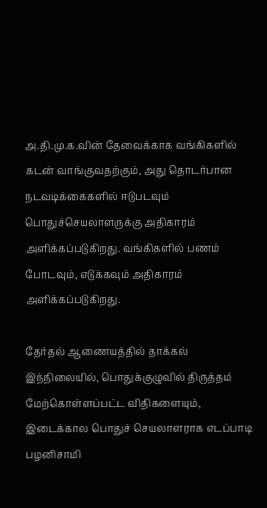அ.தி.மு.க.வின் தேவைக்காக வங்கிகளில் கடன் வாங்குவதற்கும், அது தொடர்பான நடவடிக்கைகளில் ஈடுபடவும் பொதுச்செயலாளருக்கு அதிகாரம் அளிக்கப்படுகிறது. வங்கிகளில் பணம் போடவும், எடுக்கவும் அதிகாரம் அளிக்கப்படுகிறது.

தேர்தல் ஆணையத்தில் தாக்கல்
இந்நிலையில், பொதுக்குழுவில் திருத்தம் மேற்கொள்ளப்பட்ட விதிகளையும், இடைக்கால பொதுச் செயலாளராக எடப்பாடி பழனிசாமி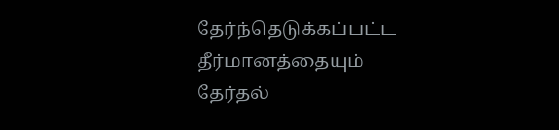தேர்ந்தெடுக்கப்பட்ட தீர்மானத்தையும் தேர்தல்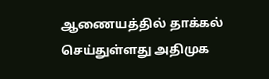ஆணையத்தில் தாக்கல் செய்துள்ளது அதிமுக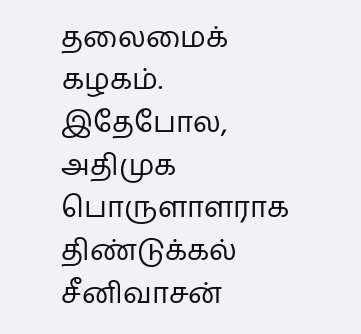தலைமைக் கழகம். இதேபோல, அதிமுக பொருளாளராக திண்டுக்கல் சீனிவாசன்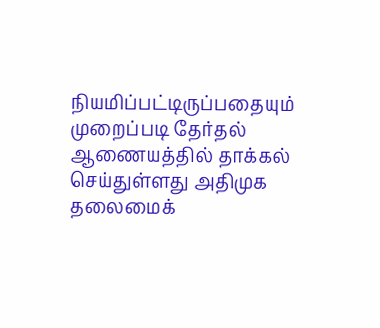நியமிப்பட்டிருப்பதையும் முறைப்படி தேர்தல் ஆணையத்தில் தாக்கல் செய்துள்ளது அதிமுக தலைமைக்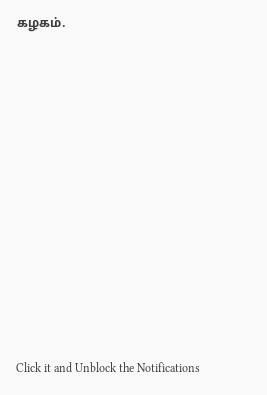கழகம்.












Click it and Unblock the Notifications